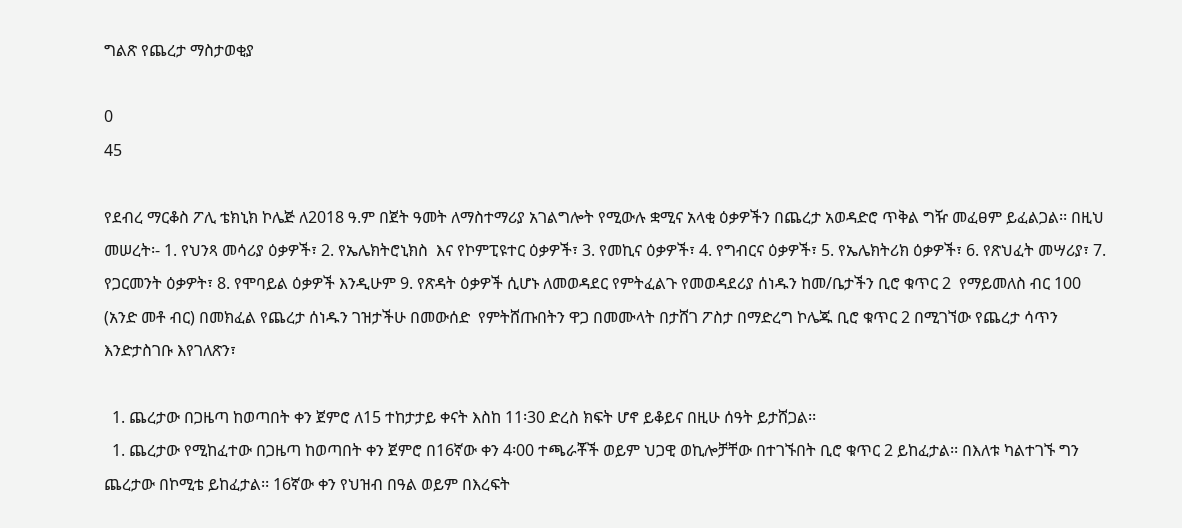ግልጽ የጨረታ ማስታወቂያ

0
45

የደብረ ማርቆስ ፖሊ ቴክኒክ ኮሌጅ ለ2018 ዓ.ም በጀት ዓመት ለማስተማሪያ አገልግሎት የሚውሉ ቋሚና አላቂ ዕቃዎችን በጨረታ አወዳድሮ ጥቅል ግዥ መፈፀም ይፈልጋል፡፡ በዚህ መሠረት፡- 1. የህንጻ መሳሪያ ዕቃዎች፣ 2. የኤሌክትሮኒክስ  እና የኮምፒዩተር ዕቃዎች፣ 3. የመኪና ዕቃዎች፣ 4. የግብርና ዕቃዎች፣ 5. የኤሌክትሪክ ዕቃዎች፣ 6. የጽህፈት መሣሪያ፣ 7. የጋርመንት ዕቃዎት፣ 8. የሞባይል ዕቃዎች እንዲሁም 9. የጽዳት ዕቃዎች ሲሆኑ ለመወዳደር የምትፈልጉ የመወዳደሪያ ሰነዱን ከመ/ቤታችን ቢሮ ቁጥር 2  የማይመለስ ብር 100 (አንድ መቶ ብር) በመክፈል የጨረታ ሰነዱን ገዝታችሁ በመውሰድ  የምትሸጡበትን ዋጋ በመሙላት በታሸገ ፖስታ በማድረግ ኮሌጁ ቢሮ ቁጥር 2 በሚገኘው የጨረታ ሳጥን እንድታስገቡ እየገለጽን፣

  1. ጨረታው በጋዜጣ ከወጣበት ቀን ጀምሮ ለ15 ተከታታይ ቀናት እስከ 11፡30 ድረስ ክፍት ሆኖ ይቆይና በዚሁ ሰዓት ይታሸጋል፡፡
  1. ጨረታው የሚከፈተው በጋዜጣ ከወጣበት ቀን ጀምሮ በ16ኛው ቀን 4፡00 ተጫራቾች ወይም ህጋዊ ወኪሎቻቸው በተገኙበት ቢሮ ቁጥር 2 ይከፈታል፡፡ በእለቱ ካልተገኙ ግን ጨረታው በኮሚቴ ይከፈታል፡፡ 16ኛው ቀን የህዝብ በዓል ወይም በእረፍት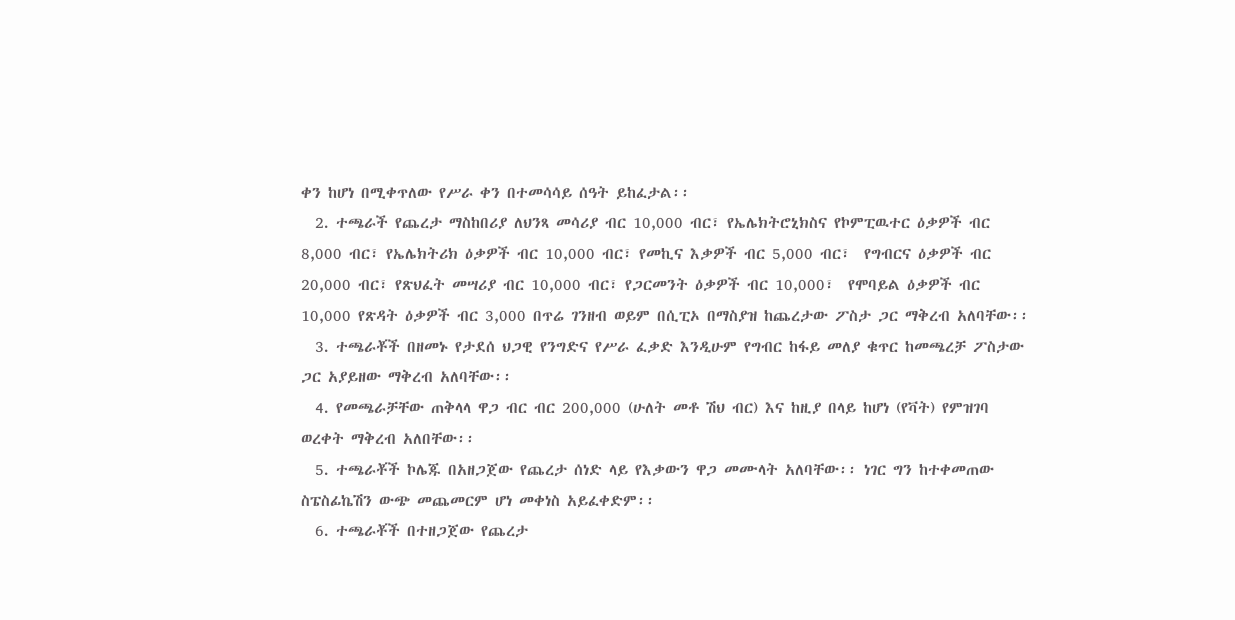ቀን ከሆነ በሚቀጥለው የሥራ ቀን በተመሳሳይ ሰዓት ይከፈታል፡፡
  2. ተጫራች የጨረታ ማስከበሪያ ለህንጻ መሳሪያ ብር 10,000 ብር፣ የኤሌክትሮኒክስና የኮምፒዉተር ዕቃዎች ብር 8,000 ብር፣ የኤሌክትሪክ ዕቃዎች ብር 10,000 ብር፣ የመኪና እቃዎች ብር 5,000 ብር፣  የግብርና ዕቃዎች ብር 20,000 ብር፣ የጽህፈት መሣሪያ ብር 10,000 ብር፣ የጋርመንት ዕቃዎች ብር 10,000፣  የሞባይል ዕቃዎች ብር 10,000 የጽዳት ዕቃዎች ብር 3,000 በጥሬ ገንዘብ ወይም በሲፒኦ በማስያዝ ከጨረታው ፖስታ ጋር ማቅረብ አለባቸው፡፡
  3. ተጫራቾች በዘመኑ የታደሰ ህጋዊ የንግድና የሥራ ፈቃድ እንዲሁም የግብር ከፋይ መለያ ቁጥር ከመጫረቻ ፖስታው ጋር አያይዘው ማቅረብ አለባቸው፡፡
  4. የመጫራቻቸው ጠቅላላ ዋጋ ብር ብር 200,000 (ሁለት መቶ ሽህ ብር) እና ከዚያ በላይ ከሆነ (የቫት) የምዝገባ ወረቀት ማቅረብ አለበቸው፡፡
  5. ተጫራቾች ኮሌጁ በአዘጋጀው የጨረታ ሰነድ ላይ የእቃውን ዋጋ መሙላት አለባቸው፡፡ ነገር ግን ከተቀመጠው ስፔስፊኬሽን ውጭ መጨመርም ሆነ መቀነስ አይፈቀድም፡፡
  6. ተጫራቾች በተዘጋጀው የጨረታ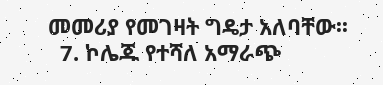መመሪያ የመገዛት ግዴታ አለባቸው፡፡
  7. ኮሌጁ የተሻለ አማራጭ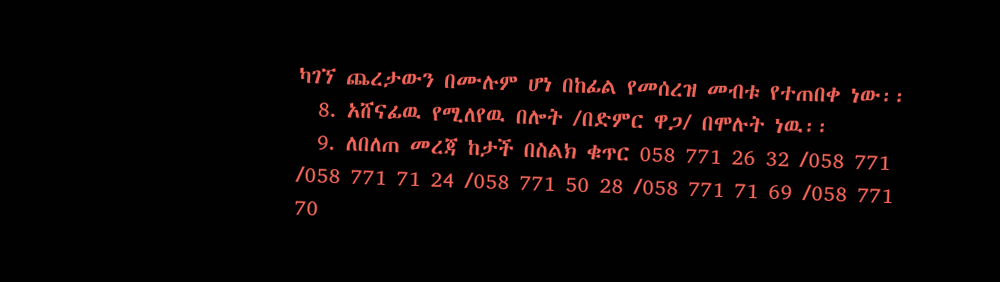ካገኘ ጨረታውን በሙሉም ሆነ በከፊል የመሰረዝ መብቱ የተጠበቀ ነው፡፡
  8. አሸናፊዉ የሚለየዉ በሎት /በድምር ዋጋ/ በሞሉት ነዉ፡፡
  9. ለበለጠ መረጃ ከታች በስልክ ቁጥር 058 771 26 32 /058 771 /058 771 71 24 /058 771 50 28 /058 771 71 69 /058 771 70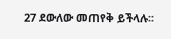27 ደውለው መጠየቅ ይችላሉ፡፡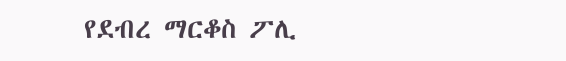የደብረ ማርቆስ ፖሊ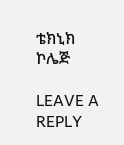ቴክኒክ ኮሌጅ

LEAVE A REPLY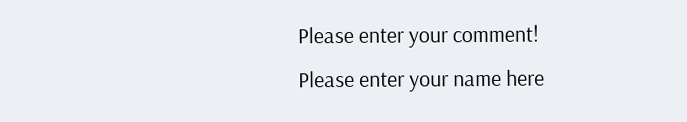Please enter your comment!
Please enter your name here